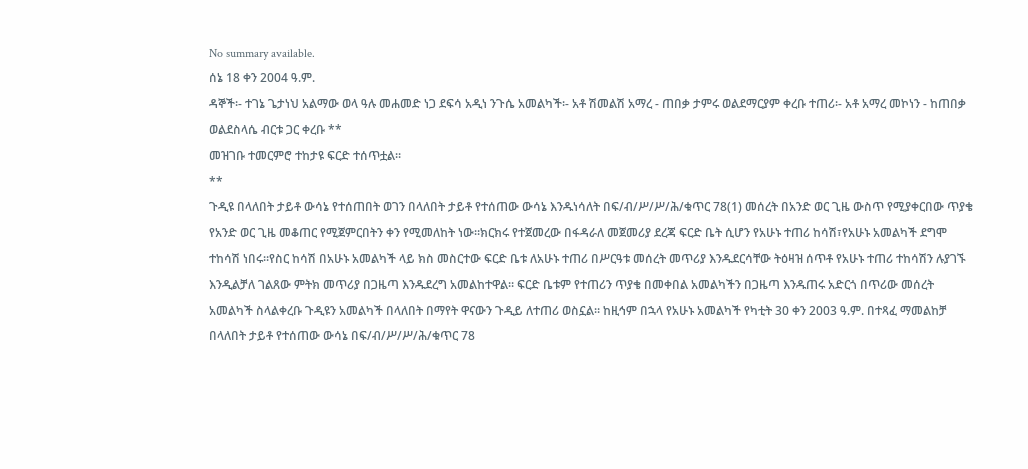No summary available.
ሰኔ 18 ቀን 2004 ዓ.ም.
ዳኞች፡- ተገኔ ጌታነህ አልማው ወላ ዓሉ መሐመድ ነጋ ደፍሳ አዲነ ንጉሴ አመልካች፡- አቶ ሽመልሽ አማረ - ጠበቃ ታምሩ ወልደማርያም ቀረቡ ተጠሪ፡- አቶ አማረ መኮነን - ከጠበቃ ወልደስላሴ ብርቱ ጋር ቀረቡ **
መዝገቡ ተመርምሮ ተከታዩ ፍርድ ተሰጥቷል።
**
ጉዲዩ በላለበት ታይቶ ውሳኔ የተሰጠበት ወገን በላለበት ታይቶ የተሰጠው ውሳኔ እንዱነሳለት በፍ/ብ/ሥ/ሥ/ሕ/ቁጥር 78(1) መሰረት በአንድ ወር ጊዜ ውስጥ የሚያቀርበው ጥያቄ የአንድ ወር ጊዜ መቆጠር የሚጀምርበትን ቀን የሚመለከት ነው።ክርክሩ የተጀመረው በፋዳራለ መጀመሪያ ደረጃ ፍርድ ቤት ሲሆን የአሁኑ ተጠሪ ከሳሽ፣የአሁኑ አመልካች ደግሞ ተከሳሽ ነበሩ።የስር ከሳሽ በአሁኑ አመልካች ላይ ክስ መስርተው ፍርድ ቤቱ ለአሁኑ ተጠሪ በሥርዓቱ መሰረት መጥሪያ እንዱደርሳቸው ትዕዛዝ ሰጥቶ የአሁኑ ተጠሪ ተከሳሽን ሉያገኙ እንዲልቻለ ገልጸው ምትክ መጥሪያ በጋዜጣ እንዱደረግ አመልከተዋል። ፍርድ ቤቱም የተጠሪን ጥያቄ በመቀበል አመልካችን በጋዜጣ እንዱጠሩ አድርጎ በጥሪው መሰረት አመልካች ስላልቀረቡ ጉዲዩን አመልካች በላለበት በማየት ዋናውን ጉዲይ ለተጠሪ ወስኗል። ከዚኅም በኋላ የአሁኑ አመልካች የካቲት 30 ቀን 2003 ዓ.ም. በተጻፈ ማመልከቻ በላለበት ታይቶ የተሰጠው ውሳኔ በፍ/ብ/ሥ/ሥ/ሕ/ቁጥር 78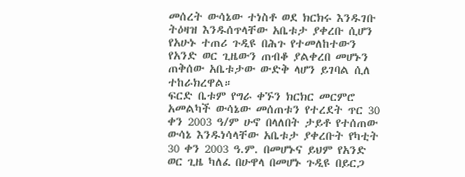መሰረት ውሳኔው ተነስቶ ወደ ክርክሩ እንዱገቡ ትዕዛዝ እንዱሰጥላቸው አቤቱታ ያቀረቡ ሲሆን የአሁኑ ተጠሪ ጉዲዩ በሕጉ የተመለከተውን የአንድ ወር ጊዜውን ጠብቆ ያልቀረበ መሆኑን ጠቅሰው አቤቱታው ውድቅ ላሆን ይገባል ሲለ ተከራክረዋል።
ፍርድ ቤቱም የግራ ቀኙን ክርክር መርምሮ አመልካች ውሳኔው መሰጠቱን የተረደት ጥር 30 ቀን 2003 ዓ/ም ሁኖ በላለበት ታይቶ የተሰጠው ውሳኔ እንዱነሳላቸው አቤቱታ ያቀረቡት የካቲት 30 ቀን 2003 ዓ.ም. በመሆኑና ይህም የአንድ ወር ጊዜ ካለፈ በሁዋላ በመሆኑ ጉዲዩ በይርጋ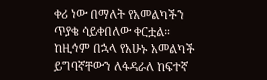ቀሪ ነው በማለት የአመልካችን ጥያቄ ሳይቀበለው ቀርቷል። ከዚኅም በኋላ የአሁኑ አመልካች ይግባኛቸውን ለፋዳራለ ከፍተኛ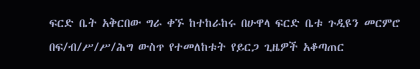ፍርድ ቤት አቅርበው ግራ ቀኙ ከተከራከሩ በሁዋላ ፍርድ ቤቱ ጉዲዩን መርምሮ በፍ/ብ/ሥ/ሥ/ሕግ ውስጥ የተመለከቱት የይርጋ ጊዜዎች አቆጣጠር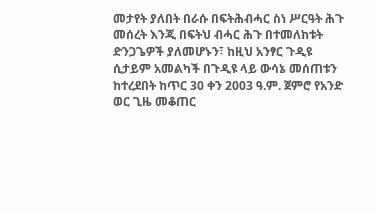መታየት ያለበት በራሱ በፍትሕብሓር ስነ ሥርዓት ሕጉ መሰረት እንጂ በፍትህ ብሓር ሕጉ በተመለከቱት ድንጋጌዎች ያለመሆኑን፣ ከዚህ አንፃር ጉዲዩ ሲታይም አመልካች በጉዲዩ ላይ ውሳኔ መሰጠቱን ከተረደበት ከጥር 30 ቀን 2003 ዓ.ም. ጀምሮ የአንድ ወር ጊዜ መቆጠር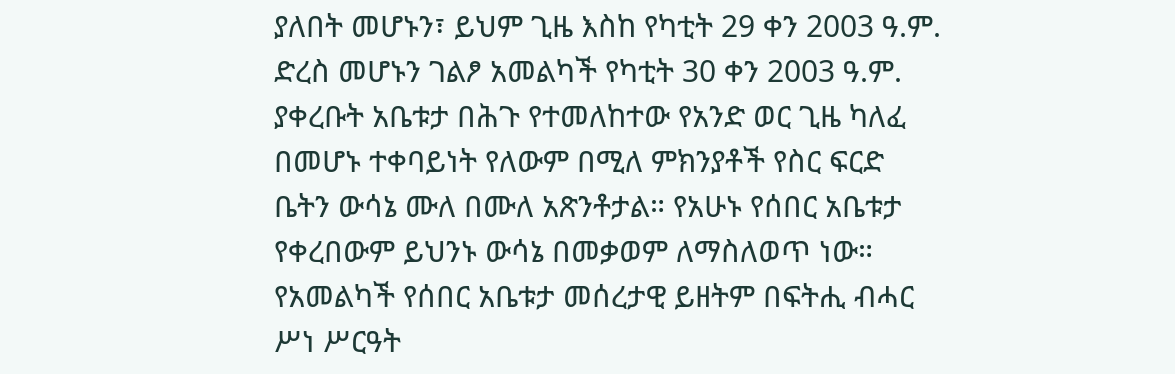ያለበት መሆኑን፣ ይህም ጊዜ እስከ የካቲት 29 ቀን 2003 ዓ.ም. ድረስ መሆኑን ገልፆ አመልካች የካቲት 30 ቀን 2003 ዓ.ም. ያቀረቡት አቤቱታ በሕጉ የተመለከተው የአንድ ወር ጊዜ ካለፈ በመሆኑ ተቀባይነት የለውም በሚለ ምክንያቶች የስር ፍርድ ቤትን ውሳኔ ሙለ በሙለ አጽንቶታል። የአሁኑ የሰበር አቤቱታ የቀረበውም ይህንኑ ውሳኔ በመቃወም ለማስለወጥ ነው።
የአመልካች የሰበር አቤቱታ መሰረታዊ ይዘትም በፍትሒ ብሓር ሥነ ሥርዓት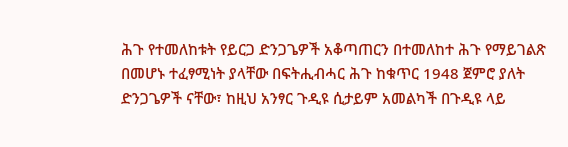ሕጉ የተመለከቱት የይርጋ ድንጋጌዎች አቆጣጠርን በተመለከተ ሕጉ የማይገልጽ በመሆኑ ተፈፃሚነት ያላቸው በፍትሒብሓር ሕጉ ከቁጥር 1948 ጀምሮ ያለት ድንጋጌዎች ናቸው፣ ከዚህ አንፃር ጉዲዩ ሲታይም አመልካች በጉዲዩ ላይ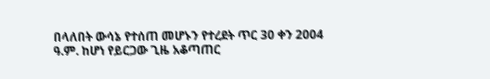በላለበት ውሳኔ የተሰጠ መሆኑን የተረደት ጥር 30 ቀን 2004 ዓ.ም. ከሆነ የይርጋው ጊዜ አቆጣጠር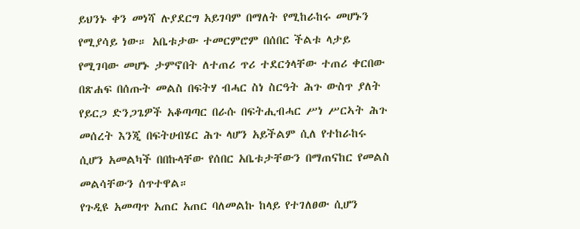ይህንኑ ቀን መነሻ ሉያደርግ አይገባም በማለት የሚከራከሩ መሆኑን የሚያሳይ ነው። አቤቱታው ተመርምሮም በሰበር ችልቱ ላታይ የሚገባው መሆኑ ታምኖበት ለተጠሪ ጥሪ ተደርጎላቸው ተጠሪ ቀርበው በጽሐፍ በሰጡት መልስ በፍትሃ ብሓር ስነ ስርዓት ሕጉ ውስጥ ያለት የይርጋ ድንጋጌዎች አቆጣጣር በራሱ በፍትሒብሓር ሥነ ሥርኣት ሕጉ መሰረት እንጂ በፍትሀብሄር ሕጉ ላሆን አይችልም ሲለ የተከራከሩ ሲሆን አመልካች በበኩላቸው የሰበር አቤቱታቸውን በማጠናከር የመልስ መልሳቸውን ሰጥተዋል።
የጉዲዩ አመጣጥ አጠር አጠር ባለመልኩ ከላይ የተገለፀው ሲሆን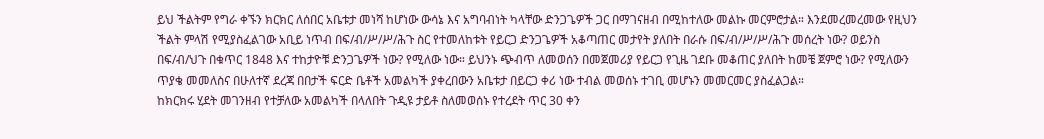ይህ ችልትም የግራ ቀኙን ክርክር ለሰበር አቤቱታ መነሻ ከሆነው ውሳኔ እና አግባብነት ካላቸው ድንጋጌዎች ጋር በማገናዘብ በሚከተለው መልኩ መርምሮታል። እንደመረመረመው የዚህን ችልት ምላሽ የሚያስፈልገው አቢይ ነጥብ በፍ/ብ/ሥ/ሥ/ሕጉ ስር የተመለከቱት የይርጋ ድንጋጌዎች አቆጣጠር መታየት ያለበት በራሱ በፍ/ብ/ሥ/ሥ/ሕጉ መሰረት ነው? ወይንስ በፍ/ብ/ህጉ በቁጥር 1848 እና ተከታዮቹ ድንጋጌዎች ነው? የሚለው ነው። ይህንኑ ጭብጥ ለመወሰን በመጀመሪያ የይርጋ የጊዜ ገደቡ መቆጠር ያለበት ከመቼ ጀምሮ ነው? የሚለውን ጥያቄ መመለስና በሁለተኛ ደረጃ በበታች ፍርድ ቤቶች አመልካች ያቀረበውን አቤቱታ በይርጋ ቀሪ ነው ተብል መወሰኑ ተገቢ መሆኑን መመርመር ያስፈልጋል።
ከክርክሩ ሂደት መገንዘብ የተቻለው አመልካች በላለበት ጉዲዩ ታይቶ ስለመወሰኑ የተረደት ጥር 30 ቀን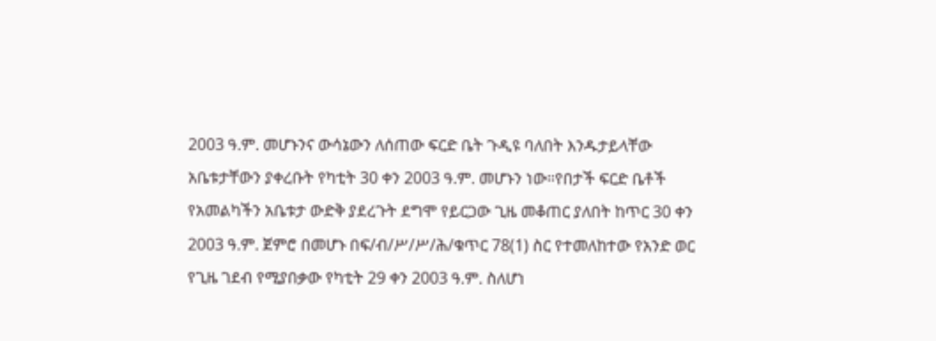2003 ዓ.ም. መሆኑንና ውሳኔውን ለሰጠው ፍርድ ቤት ጉዲዩ ባለበት እንዱታይላቸው አቤቱታቸውን ያቀረቡት የካቲት 30 ቀን 2003 ዓ.ም. መሆኑን ነው።የበታች ፍርድ ቤቶች የአመልካችን አቤቱታ ውድቅ ያደረጉት ደግሞ የይርጋው ጊዜ መቆጠር ያለበት ከጥር 30 ቀን 2003 ዓ.ም. ጀምሮ በመሆኑ በፍ/ብ/ሥ/ሥ/ሕ/ቁጥር 78(1) ስር የተመለከተው የአንድ ወር የጊዜ ገደብ የሚያበቃው የካቲት 29 ቀን 2003 ዓ.ም. ስለሆነ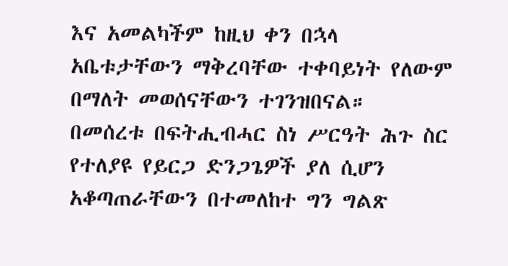እና አመልካችም ከዚህ ቀን በኋላ አቤቱታቸውን ማቅረባቸው ተቀባይነት የለውም በማለት መወሰናቸውን ተገንዝበናል።
በመሰረቱ በፍትሒብሓር ስነ ሥርዓት ሕጉ ስር የተለያዩ የይርጋ ድንጋጌዎች ያለ ሲሆን አቆጣጠራቸውን በተመለከተ ግን ግልጽ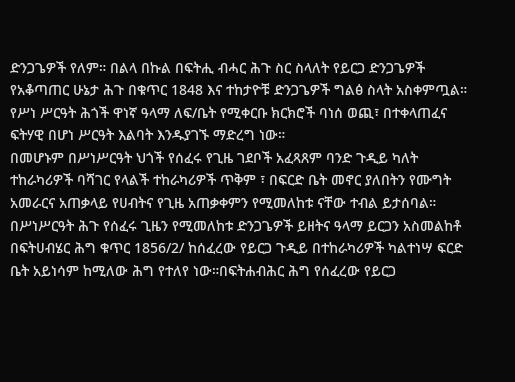ድንጋጌዎች የለም። በልላ በኩል በፍትሒ ብሓር ሕጉ ስር ስላለት የይርጋ ድንጋጌዎች የአቆጣጠር ሁኔታ ሕጉ በቁጥር 1848 እና ተከታዮቹ ድንጋጌዎች ግልፅ ስላት አስቀምጧል። የሥነ ሥርዓት ሕጎች ዋነኛ ዓላማ ለፍ/ቤት የሚቀርቡ ክርክሮች ባነሰ ወጪ፣ በተቀላጠፈና ፍትሃዊ በሆነ ሥርዓት እልባት እንዱያገኙ ማድረግ ነው።
በመሆኑም በሥነሥርዓት ህጎች የሰፈሩ የጊዜ ገደቦች አፈጻጸም ባንድ ጉዲይ ካለት ተከራካሪዎች ባሻገር የላልች ተከራካሪዎች ጥቅም ፣ በፍርድ ቤት መኖር ያለበትን የሙግት አመራርና አጠቃላይ የሀብትና የጊዜ አጠቃቀምን የሚመለከቱ ናቸው ተብል ይታሰባል። በሥነሥርዓት ሕጉ የሰፈሩ ጊዜን የሚመለከቱ ድንጋጌዎች ይዘትና ዓላማ ይርጋን አስመልከቶ በፍትሀብሄር ሕግ ቁጥር 1856/2/ ከሰፈረው የይርጋ ጉዲይ በተከራካሪዎች ካልተነሣ ፍርድ ቤት አይነሳም ከሚለው ሕግ የተለየ ነው።በፍትሐብሕር ሕግ የሰፈረው የይርጋ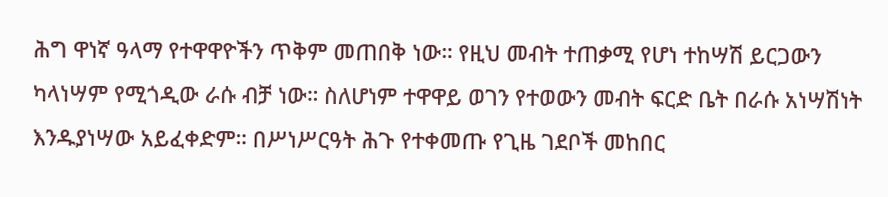ሕግ ዋነኛ ዓላማ የተዋዋዮችን ጥቅም መጠበቅ ነው። የዚህ መብት ተጠቃሚ የሆነ ተከሣሽ ይርጋውን ካላነሣም የሚጎዲው ራሱ ብቻ ነው። ስለሆነም ተዋዋይ ወገን የተወውን መብት ፍርድ ቤት በራሱ አነሣሽነት እንዱያነሣው አይፈቀድም። በሥነሥርዓት ሕጉ የተቀመጡ የጊዜ ገደቦች መከበር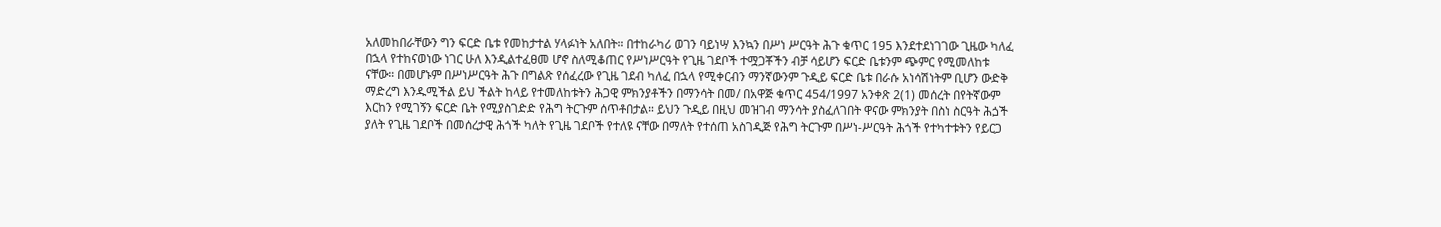አለመከበራቸውን ግን ፍርድ ቤቱ የመከታተል ሃላፉነት አለበት። በተከራካሪ ወገን ባይነሣ እንኳን በሥነ ሥርዓት ሕጉ ቁጥር 195 እንደተደነገገው ጊዜው ካለፈ በኋላ የተከናወነው ነገር ሁለ እንዲልተፈፀመ ሆኖ ስለሚቆጠር የሥነሥርዓት የጊዜ ገደቦች ተሟጋቾችን ብቻ ሳይሆን ፍርድ ቤቱንም ጭምር የሚመለከቱ ናቸው። በመሆኑም በሥነሥርዓት ሕጉ በግልጽ የሰፈረው የጊዜ ገደብ ካለፈ በኋላ የሚቀርብን ማንኛውንም ጉዲይ ፍርድ ቤቱ በራሱ አነሳሽነትም ቢሆን ውድቅ ማድረግ እንዱሚችል ይህ ችልት ከላይ የተመለከቱትን ሕጋዊ ምክንያቶችን በማንሳት በመ/ በአዋጅ ቁጥር 454/1997 አንቀጽ 2(1) መሰረት በየትኛውም እርከን የሚገኝን ፍርድ ቤት የሚያስገድድ የሕግ ትርጉም ሰጥቶበታል። ይህን ጉዲይ በዚህ መዝገብ ማንሳት ያስፈለገበት ዋናው ምክንያት በስነ ስርዓት ሕጏች ያለት የጊዜ ገደቦች በመሰረታዊ ሕጎች ካለት የጊዜ ገደቦች የተለዩ ናቸው በማለት የተሰጠ አስገዲጅ የሕግ ትርጉም በሥነ-ሥርዓት ሕጎች የተካተቱትን የይርጋ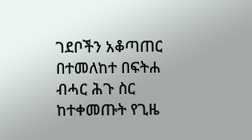ገደቦችን አቆጣጠር በተመለከተ በፍትሐ ብሓር ሕጉ ስር ከተቀመጡት የጊዜ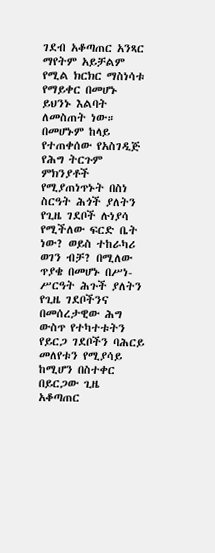ገደብ አቆጣጠር አንጻር ማየትም አይቻልም የሚል ክርክር ማስነሳቱ የማይቀር በመሆኑ ይህንኑ እልባት ለመስጠት ነው። በመሆኑም ከላይ የተጠቀሰው የአስገዲጅ የሕግ ትርጉም ምክንያቶች የሚያጠነጥኑት በስነ ስርዓት ሕጎች ያለትን የጊዜ ገደቦች ሉነያሳ የሚችለው ፍርድ ቤት ነው? ወይስ ተከራካሪ ወገን ብቻ? በሚለው ጥያቄ በመሆኑ በሥነ-ሥርዓት ሕጉች ያለትን የጊዜ ገደቦችንና በመሰረታዊው ሕግ ውስጥ የተካተቱትን የይርጋ ገደቦችን ባሕርይ መለየቱን የሚያሳይ ከሚሆን በስተቀር በይርጋው ጊዜ አቆጣጠር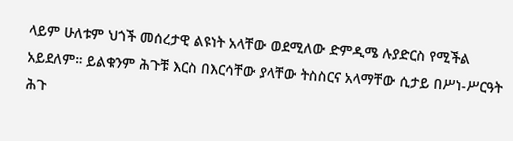ላይም ሁለቱም ህጎች መሰረታዊ ልዩነት አላቸው ወደሚለው ድምዲሜ ሉያድርስ የሚችል አይደለም። ይልቁንም ሕጉቹ እርስ በእርሳቸው ያላቸው ትስስርና አላማቸው ሲታይ በሥነ-ሥርዓት ሕጉ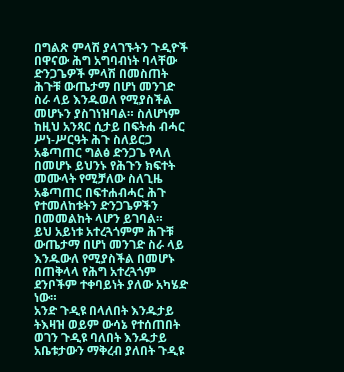በግልጽ ምላሽ ያላገኙትን ጉዲዮች በዋናው ሕግ አግባብነት ባላቸው ድንጋጌዎች ምላሽ በመስጠት ሕጉቹ ውጤታማ በሆነ መንገድ ስራ ላይ እንዱወለ የሚያስችል መሆኑን ያስገነዝባል። ስለሆነም ከዚህ አንጻር ሲታይ በፍትሐ ብሓር ሥነ-ሥርዓት ሕጉ ስለይርጋ አቆጣጠር ግልፅ ድንጋጌ የላለ በመሆኑ ይህንኑ የሕጉን ክፍተት መሙላት የሚቻለው ስለጊዜ አቆጣጠር በፍተሐብሓር ሕጉ የተመለከቱትን ድንጋጌዎችን በመመልከት ላሆን ይገባል።
ይህ አይነቱ አተረጓጎምም ሕጉቹ ውጤታማ በሆነ መንገድ ስራ ላይ እንዱውለ የሚያስችል በመሆኑ በጠቅላላ የሕግ አተረጓጎም ደንቦችም ተቀባይነት ያለው አካሄድ ነው።
አንድ ጉዲዩ በላለበት እንዱታይ ትእዛዝ ወይም ውሳኔ የተሰጠበት ወገን ጉዲዩ ባለበት እንዱታይ አቤቱታውን ማቅረብ ያለበት ጉዲዩ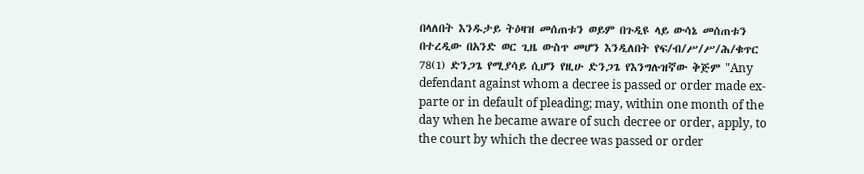በላለበት እንዱታይ ትዕዛዝ መሰጠቱን ወይም በጉዲዩ ላይ ውሳኔ መሰጠቱን በተረዲው በአንድ ወር ጊዜ ውስጥ መሆን እንዲለበት የፍ/ብ/ሥ/ሥ/ሕ/ቁጥር 78(1) ድንጋጌ የሚያሳይ ሲሆን የዚሁ ድንጋጌ የእንግሉዝኛው ቅጅም "Any defendant against whom a decree is passed or order made ex-parte or in default of pleading; may, within one month of the day when he became aware of such decree or order, apply, to the court by which the decree was passed or order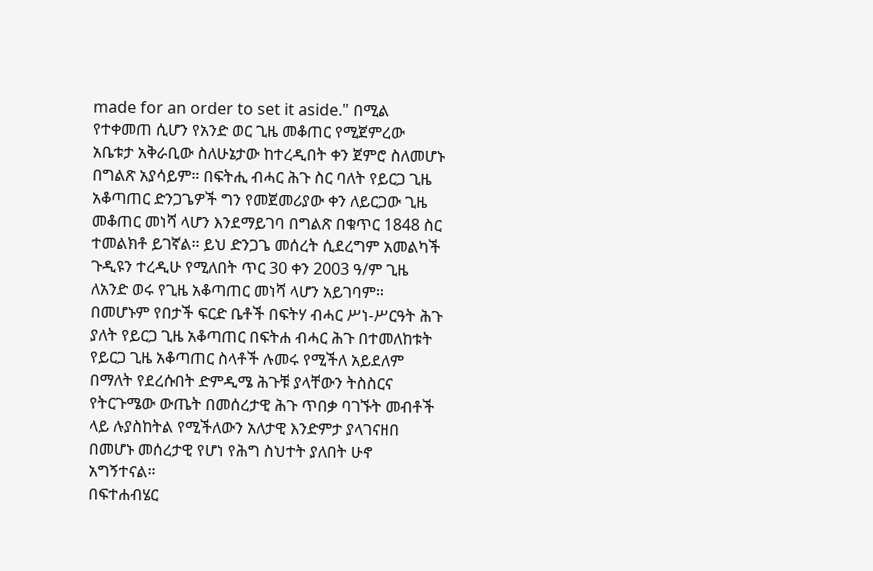made for an order to set it aside." በሚል የተቀመጠ ሲሆን የአንድ ወር ጊዜ መቆጠር የሚጀምረው አቤቱታ አቅራቢው ስለሁኔታው ከተረዲበት ቀን ጀምሮ ስለመሆኑ በግልጽ አያሳይም። በፍትሒ ብሓር ሕጉ ስር ባለት የይርጋ ጊዜ አቆጣጠር ድንጋጌዎች ግን የመጀመሪያው ቀን ለይርጋው ጊዜ መቆጠር መነሻ ላሆን እንደማይገባ በግልጽ በቁጥር 1848 ስር ተመልክቶ ይገኛል። ይህ ድንጋጌ መሰረት ሲደረግም አመልካች ጉዲዩን ተረዲሁ የሚለበት ጥር 30 ቀን 2003 ዓ/ም ጊዜ ለአንድ ወሩ የጊዜ አቆጣጠር መነሻ ላሆን አይገባም። በመሆኑም የበታች ፍርድ ቤቶች በፍትሃ ብሓር ሥነ-ሥርዓት ሕጉ ያለት የይርጋ ጊዜ አቆጣጠር በፍትሐ ብሓር ሕጉ በተመለከቱት የይርጋ ጊዜ አቆጣጠር ስላቶች ሉመሩ የሚችለ አይደለም በማለት የደረሱበት ድምዲሜ ሕጉቹ ያላቸውን ትስስርና የትርጉሜው ውጤት በመሰረታዊ ሕጉ ጥበቃ ባገኙት መብቶች ላይ ሉያስከትል የሚችለውን አለታዊ እንድምታ ያላገናዘበ በመሆኑ መሰረታዊ የሆነ የሕግ ስህተት ያለበት ሁኖ አግኝተናል።
በፍተሐብሄር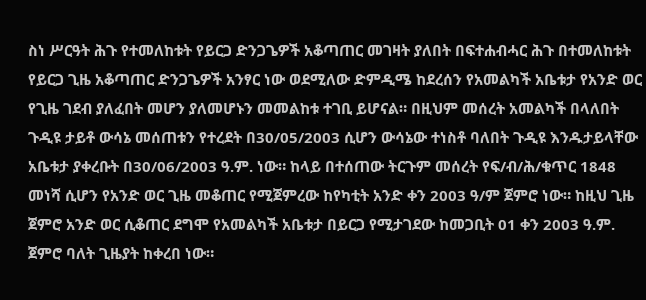ስነ ሥርዓት ሕጉ የተመለከቱት የይርጋ ድንጋጌዎች አቆጣጠር መገዛት ያለበት በፍተሐብሓር ሕጉ በተመለከቱት የይርጋ ጊዜ አቆጣጠር ድንጋጌዎች አንፃር ነው ወደሚለው ድምዲሜ ከደረሰን የአመልካች አቤቱታ የአንድ ወር የጊዜ ገደብ ያለፈበት መሆን ያለመሆኑን መመልከቱ ተገቢ ይሆናል። በዚህም መሰረት አመልካች በላለበት ጉዲዩ ታይቶ ውሳኔ መሰጠቱን የተረደት በ30/05/2003 ሲሆን ውሳኔው ተነስቶ ባለበት ጉዲዩ እንዱታይላቸው አቤቱታ ያቀረቡት በ30/06/2003 ዓ.ም. ነው። ከላይ በተሰጠው ትርጉም መሰረት የፍ/ብ/ሕ/ቁጥር 1848 መነሻ ሲሆን የአንድ ወር ጊዜ መቆጠር የሚጀምረው ከየካቲት አንድ ቀን 2003 ዓ/ም ጀምሮ ነው። ከዚህ ጊዜ ጀምሮ አንድ ወር ሲቆጠር ደግሞ የአመልካች አቤቱታ በይርጋ የሚታገደው ከመጋቢት 01 ቀን 2003 ዓ.ም. ጀምሮ ባለት ጊዜያት ከቀረበ ነው።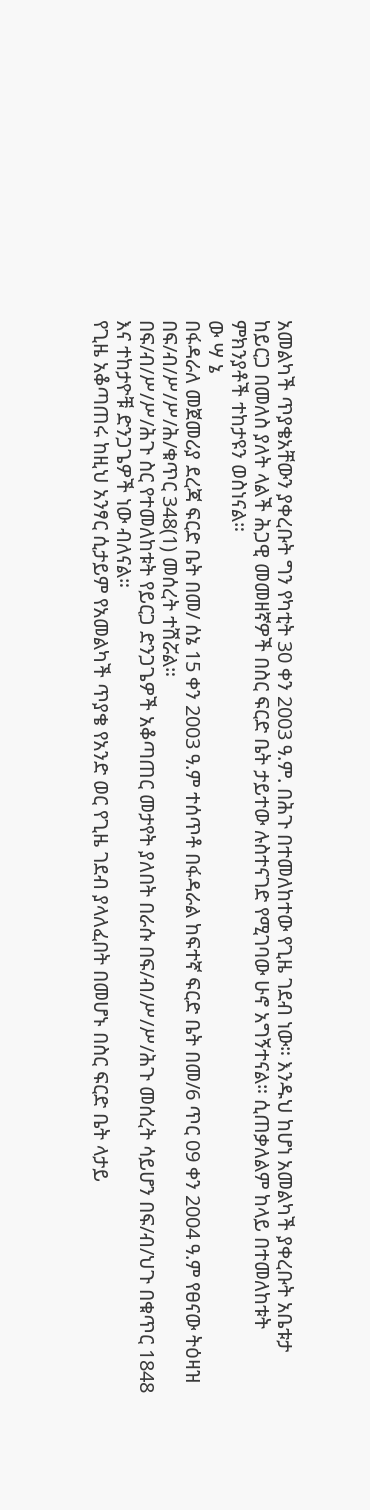አመልካች ጥያቄአቸውን ያቀረቡት ግን የካቲት 30 ቀን 2003 ዓ.ም. በሕጉ በተመለከተው የጊዜ ገደብ ነው። እንዱህ ከሆነ አመልካች ያቀረቡት አቤቱታ ከይርጋ በመለስ ያለት ላልች ሕጋዊ መመዘኛዎች በስር ፍርድ ቤት ታይተው ሉስተናገድ የሚገባው ሁኖ አግኝተናል። ሲጠቃለልም ከላይ በተመለከቱት ምክንያቶች ተከታዩን ወስነናል።
ው ሣ ኔ
በፋዳራለ መጀመሪያ ደረጃ ፍርድ ቤት በመ/ ሰኔ 15 ቀን 2003 ዓ.ም ተሰጥቶ በፋዳራል ከፍተኛ ፍርድ ቤት በመ/6 ጥር 09 ቀን 2004 ዓ.ም የፀናው ትዕዛዝ በፍ/ብ/ሥ/ሥ/ሕ/ቁጥር 348(1) መሰረት ተሽሯል።
በፍ/ብ/ሥ/ሥ/ሕጉ ስር የተመለከቱት የይርጋ ድንጋጌዎች አቆጣጠር መታየት ያለበት በራሱ በፍ/ብ/ሥ/ሥ/ሕጉ መሰረት ሳይሆን በፍ/ብ/ህጉ በቁጥር 1848 እና ተከታዮቹ ድንጋጌዎች ነው ብለናል።
የጊዜ አቆጣጠሩ ከዚህ አንፃር ሲታይም የአመልካች ጥያቄ የአንድ ወር የጊዜ ገደብ ያላለፈበት በመሆኑ በስር ፍርድ ቤት ላታይ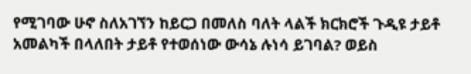የሚገባው ሁኖ ስለአገኘን ከይርጋ በመለስ ባለት ላልች ክርክሮች ጉዲዩ ታይቶ አመልካች በላለበት ታይቶ የተወሰነው ውሳኔ ሉነሳ ይገባል? ወይስ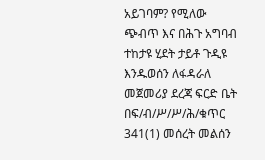አይገባም? የሚለው ጭብጥ እና በሕጉ አግባብ ተከታዩ ሂደት ታይቶ ጉዲዩ እንዱወሰን ለፋዳራለ መጀመሪያ ደረጃ ፍርድ ቤት በፍ/ብ/ሥ/ሥ/ሕ/ቁጥር 341(1) መሰረት መልሰን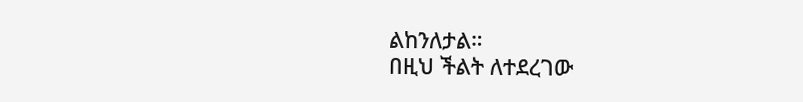ልከንለታል።
በዚህ ችልት ለተደረገው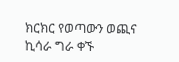ክርክር የወጣውን ወጪና ኪሳራ ግራ ቀኙ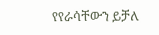የየራሳቸውን ይቻለ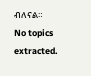ብለናል።
No topics extracted.